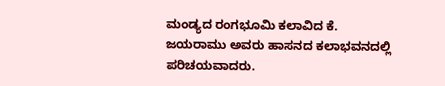ಮಂಡ್ಯದ ರಂಗಭೂಮಿ ಕಲಾವಿದ ಕೆ. ಜಯರಾಮು ಅವರು ಹಾಸನದ ಕಲಾಭವನದಲ್ಲಿ ಪರಿಚಯವಾದರು.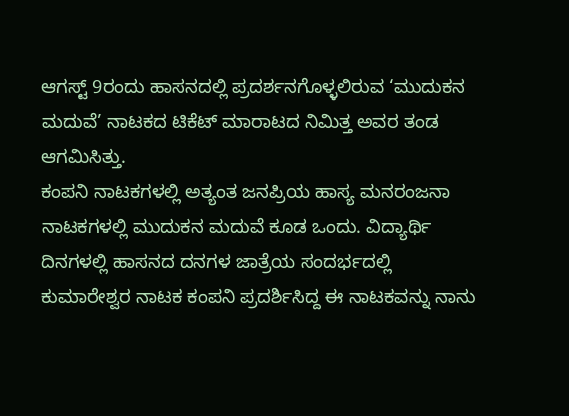ಆಗಸ್ಟ್ 9ರಂದು ಹಾಸನದಲ್ಲಿ ಪ್ರದರ್ಶನಗೊಳ್ಳಲಿರುವ ‘ಮುದುಕನ ಮದುವೆ’ ನಾಟಕದ ಟಿಕೆಟ್ ಮಾರಾಟದ ನಿಮಿತ್ತ ಅವರ ತಂಡ ಆಗಮಿಸಿತ್ತು.
ಕಂಪನಿ ನಾಟಕಗಳಲ್ಲಿ ಅತ್ಯಂತ ಜನಪ್ರಿಯ ಹಾಸ್ಯ ಮನರಂಜನಾ ನಾಟಕಗಳಲ್ಲಿ ಮುದುಕನ ಮದುವೆ ಕೂಡ ಒಂದು. ವಿದ್ಯಾರ್ಥಿ ದಿನಗಳಲ್ಲಿ ಹಾಸನದ ದನಗಳ ಜಾತ್ರೆಯ ಸಂದರ್ಭದಲ್ಲಿ ಕುಮಾರೇಶ್ವರ ನಾಟಕ ಕಂಪನಿ ಪ್ರದರ್ಶಿಸಿದ್ದ ಈ ನಾಟಕವನ್ನು ನಾನು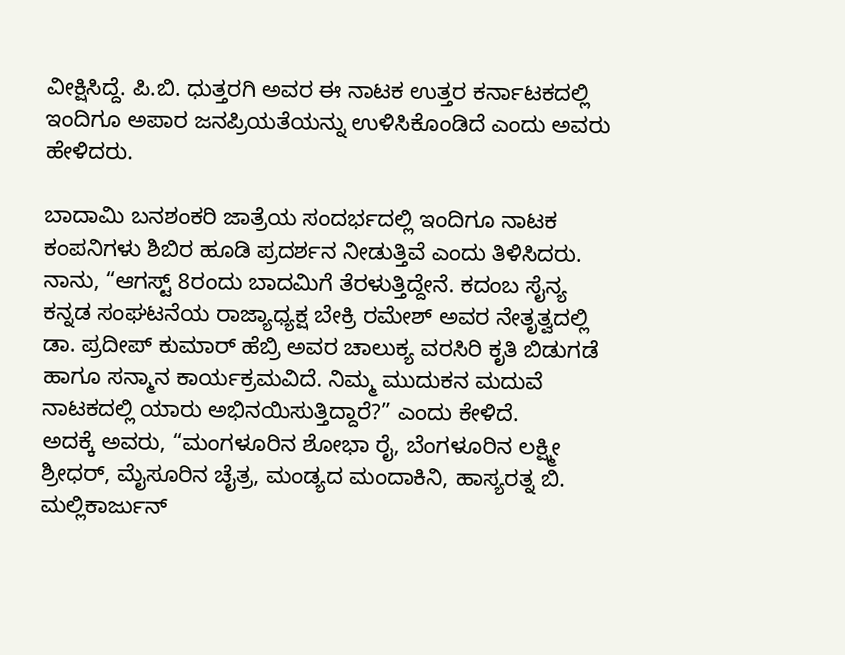ವೀಕ್ಷಿಸಿದ್ದೆ. ಪಿ.ಬಿ. ಧುತ್ತರಗಿ ಅವರ ಈ ನಾಟಕ ಉತ್ತರ ಕರ್ನಾಟಕದಲ್ಲಿ ಇಂದಿಗೂ ಅಪಾರ ಜನಪ್ರಿಯತೆಯನ್ನು ಉಳಿಸಿಕೊಂಡಿದೆ ಎಂದು ಅವರು ಹೇಳಿದರು.

ಬಾದಾಮಿ ಬನಶಂಕರಿ ಜಾತ್ರೆಯ ಸಂದರ್ಭದಲ್ಲಿ ಇಂದಿಗೂ ನಾಟಕ ಕಂಪನಿಗಳು ಶಿಬಿರ ಹೂಡಿ ಪ್ರದರ್ಶನ ನೀಡುತ್ತಿವೆ ಎಂದು ತಿಳಿಸಿದರು. ನಾನು, “ಆಗಸ್ಟ್ 8ರಂದು ಬಾದಮಿಗೆ ತೆರಳುತ್ತಿದ್ದೇನೆ. ಕದಂಬ ಸೈನ್ಯ ಕನ್ನಡ ಸಂಘಟನೆಯ ರಾಜ್ಯಾಧ್ಯಕ್ಷ ಬೇಕ್ರಿ ರಮೇಶ್ ಅವರ ನೇತೃತ್ವದಲ್ಲಿ ಡಾ. ಪ್ರದೀಪ್ ಕುಮಾರ್ ಹೆಬ್ರಿ ಅವರ ಚಾಲುಕ್ಯ ವರಸಿರಿ ಕೃತಿ ಬಿಡುಗಡೆ ಹಾಗೂ ಸನ್ಮಾನ ಕಾರ್ಯಕ್ರಮವಿದೆ. ನಿಮ್ಮ ಮುದುಕನ ಮದುವೆ ನಾಟಕದಲ್ಲಿ ಯಾರು ಅಭಿನಯಿಸುತ್ತಿದ್ದಾರೆ?” ಎಂದು ಕೇಳಿದೆ.
ಅದಕ್ಕೆ ಅವರು, “ಮಂಗಳೂರಿನ ಶೋಭಾ ರೈ, ಬೆಂಗಳೂರಿನ ಲಕ್ಷ್ಮೀ ಶ್ರೀಧರ್, ಮೈಸೂರಿನ ಚೈತ್ರ, ಮಂಡ್ಯದ ಮಂದಾಕಿನಿ, ಹಾಸ್ಯರತ್ನ ಬಿ. ಮಲ್ಲಿಕಾರ್ಜುನ್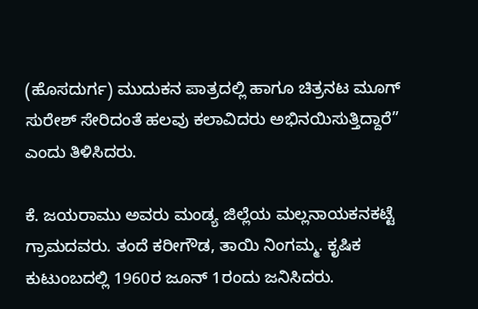(ಹೊಸದುರ್ಗ) ಮುದುಕನ ಪಾತ್ರದಲ್ಲಿ ಹಾಗೂ ಚಿತ್ರನಟ ಮೂಗ್ ಸುರೇಶ್ ಸೇರಿದಂತೆ ಹಲವು ಕಲಾವಿದರು ಅಭಿನಯಿಸುತ್ತಿದ್ದಾರೆ” ಎಂದು ತಿಳಿಸಿದರು.

ಕೆ. ಜಯರಾಮು ಅವರು ಮಂಡ್ಯ ಜಿಲ್ಲೆಯ ಮಲ್ಲನಾಯಕನಕಟ್ಟೆ ಗ್ರಾಮದವರು. ತಂದೆ ಕರೀಗೌಡ, ತಾಯಿ ನಿಂಗಮ್ಮ. ಕೃಷಿಕ ಕುಟುಂಬದಲ್ಲಿ 1960ರ ಜೂನ್ 1ರಂದು ಜನಿಸಿದರು.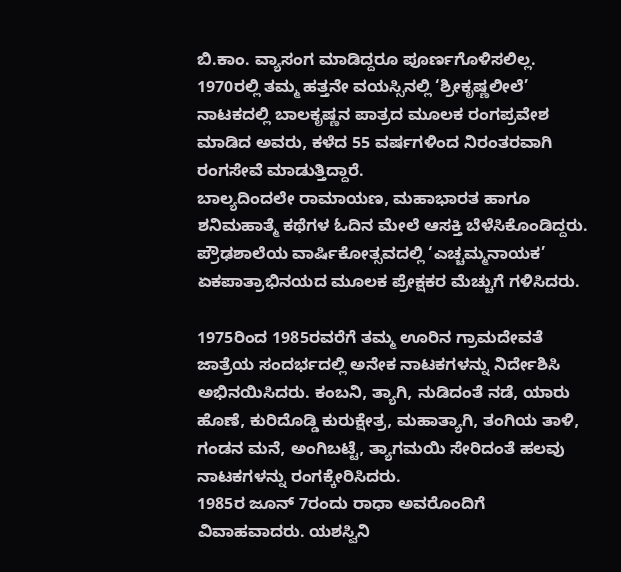ಬಿ.ಕಾಂ. ವ್ಯಾಸಂಗ ಮಾಡಿದ್ದರೂ ಪೂರ್ಣಗೊಳಿಸಲಿಲ್ಲ.
1970ರಲ್ಲಿ ತಮ್ಮ ಹತ್ತನೇ ವಯಸ್ಸಿನಲ್ಲಿ ‘ಶ್ರೀಕೃಷ್ಣಲೀಲೆ’ ನಾಟಕದಲ್ಲಿ ಬಾಲಕೃಷ್ಣನ ಪಾತ್ರದ ಮೂಲಕ ರಂಗಪ್ರವೇಶ ಮಾಡಿದ ಅವರು, ಕಳೆದ 55 ವರ್ಷಗಳಿಂದ ನಿರಂತರವಾಗಿ ರಂಗಸೇವೆ ಮಾಡುತ್ತಿದ್ದಾರೆ.
ಬಾಲ್ಯದಿಂದಲೇ ರಾಮಾಯಣ, ಮಹಾಭಾರತ ಹಾಗೂ ಶನಿಮಹಾತ್ಮೆ ಕಥೆಗಳ ಓದಿನ ಮೇಲೆ ಆಸಕ್ತಿ ಬೆಳೆಸಿಕೊಂಡಿದ್ದರು. ಪ್ರೌಢಶಾಲೆಯ ವಾರ್ಷಿಕೋತ್ಸವದಲ್ಲಿ ‘ಎಚ್ಚಮ್ಮನಾಯಕ’ ಏಕಪಾತ್ರಾಭಿನಯದ ಮೂಲಕ ಪ್ರೇಕ್ಷಕರ ಮೆಚ್ಚುಗೆ ಗಳಿಸಿದರು.

1975ರಿಂದ 1985ರವರೆಗೆ ತಮ್ಮ ಊರಿನ ಗ್ರಾಮದೇವತೆ ಜಾತ್ರೆಯ ಸಂದರ್ಭದಲ್ಲಿ ಅನೇಕ ನಾಟಕಗಳನ್ನು ನಿರ್ದೇಶಿಸಿ ಅಭಿನಯಿಸಿದರು. ಕಂಬನಿ, ತ್ಯಾಗಿ, ನುಡಿದಂತೆ ನಡೆ, ಯಾರು ಹೊಣೆ, ಕುರಿದೊಡ್ಡಿ ಕುರುಕ್ಷೇತ್ರ, ಮಹಾತ್ಯಾಗಿ, ತಂಗಿಯ ತಾಳಿ, ಗಂಡನ ಮನೆ, ಅಂಗಿಬಟ್ಟೆ, ತ್ಯಾಗಮಯಿ ಸೇರಿದಂತೆ ಹಲವು ನಾಟಕಗಳನ್ನು ರಂಗಕ್ಕೇರಿಸಿದರು.
1985ರ ಜೂನ್ 7ರಂದು ರಾಧಾ ಅವರೊಂದಿಗೆ ವಿವಾಹವಾದರು. ಯಶಸ್ವಿನಿ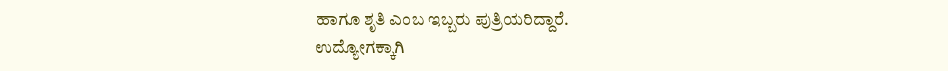ಹಾಗೂ ಶೃತಿ ಎಂಬ ಇಬ್ಬರು ಪುತ್ರಿಯರಿದ್ದಾರೆ.
ಉದ್ಯೋಗಕ್ಕಾಗಿ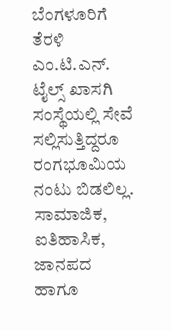ಬೆಂಗಳೂರಿಗೆ ತೆರಳಿ ಎಂ.ಟಿ.ಎನ್. ಟೈಲ್ಸ್ ಖಾಸಗಿ ಸಂಸ್ಥೆಯಲ್ಲಿ ಸೇವೆ ಸಲ್ಲಿಸುತ್ತಿದ್ದರೂ ರಂಗಭೂಮಿಯ ನಂಟು ಬಿಡಲಿಲ್ಲ.
ಸಾಮಾಜಿಕ, ಐತಿಹಾಸಿಕ, ಜಾನಪದ ಹಾಗೂ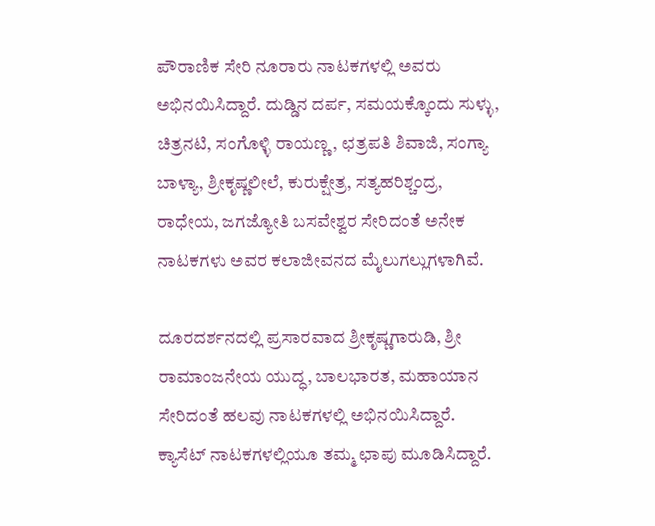ಪೌರಾಣಿಕ ಸೇರಿ ನೂರಾರು ನಾಟಕಗಳಲ್ಲಿ ಅವರು ಅಭಿನಯಿಸಿದ್ದಾರೆ. ದುಡ್ಡಿನ ದರ್ಪ, ಸಮಯಕ್ಕೊಂದು ಸುಳ್ಳು, ಚಿತ್ರನಟಿ, ಸಂಗೊಳ್ಳಿ ರಾಯಣ್ಣ, ಛತ್ರಪತಿ ಶಿವಾಜಿ, ಸಂಗ್ಯಾ ಬಾಳ್ಯಾ, ಶ್ರೀಕೃಷ್ಣಲೀಲೆ, ಕುರುಕ್ಷೇತ್ರ, ಸತ್ಯಹರಿಶ್ಚಂದ್ರ, ರಾಧೇಯ, ಜಗಜ್ಯೋತಿ ಬಸವೇಶ್ವರ ಸೇರಿದಂತೆ ಅನೇಕ ನಾಟಕಗಳು ಅವರ ಕಲಾಜೀವನದ ಮೈಲುಗಲ್ಲುಗಳಾಗಿವೆ.

ದೂರದರ್ಶನದಲ್ಲಿ ಪ್ರಸಾರವಾದ ಶ್ರೀಕೃಷ್ಣಗಾರುಡಿ, ಶ್ರೀ ರಾಮಾಂಜನೇಯ ಯುದ್ಧ, ಬಾಲಭಾರತ, ಮಹಾಯಾನ ಸೇರಿದಂತೆ ಹಲವು ನಾಟಕಗಳಲ್ಲಿ ಅಭಿನಯಿಸಿದ್ದಾರೆ. ಕ್ಯಾಸೆಟ್ ನಾಟಕಗಳಲ್ಲಿಯೂ ತಮ್ಮ ಛಾಪು ಮೂಡಿಸಿದ್ದಾರೆ.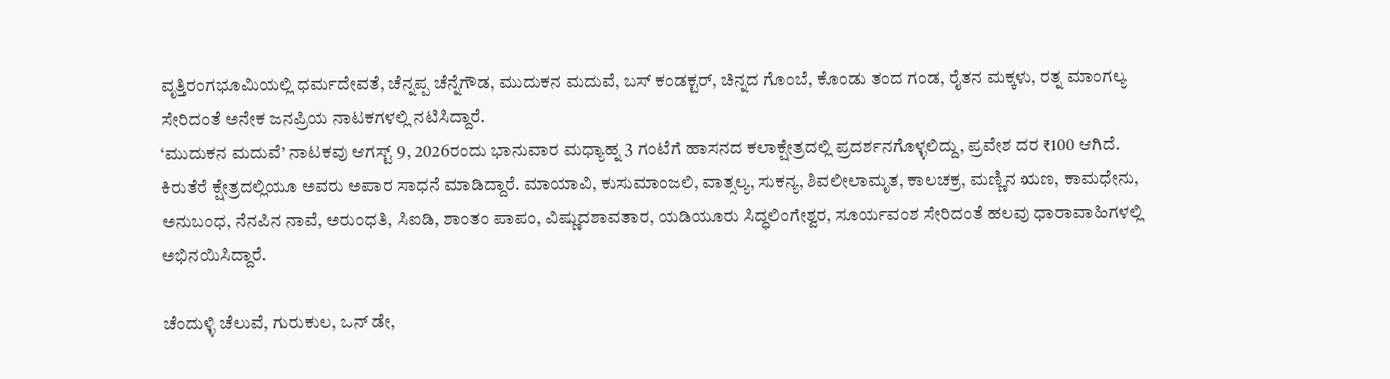ವೃತ್ತಿರಂಗಭೂಮಿಯಲ್ಲಿ ಧರ್ಮದೇವತೆ, ಚೆನ್ನಪ್ಪ ಚೆನ್ನೆಗೌಡ, ಮುದುಕನ ಮದುವೆ, ಬಸ್ ಕಂಡಕ್ಟರ್, ಚಿನ್ನದ ಗೊಂಬೆ, ಕೊಂಡು ತಂದ ಗಂಡ, ರೈತನ ಮಕ್ಕಳು, ರತ್ನ ಮಾಂಗಲ್ಯ ಸೇರಿದಂತೆ ಅನೇಕ ಜನಪ್ರಿಯ ನಾಟಕಗಳಲ್ಲಿ ನಟಿಸಿದ್ದಾರೆ.
‘ಮುದುಕನ ಮದುವೆ’ ನಾಟಕವು ಆಗಸ್ಟ್ 9, 2026ರಂದು ಭಾನುವಾರ ಮಧ್ಯಾಹ್ನ 3 ಗಂಟೆಗೆ ಹಾಸನದ ಕಲಾಕ್ಷೇತ್ರದಲ್ಲಿ ಪ್ರದರ್ಶನಗೊಳ್ಳಲಿದ್ದು, ಪ್ರವೇಶ ದರ ₹100 ಆಗಿದೆ.
ಕಿರುತೆರೆ ಕ್ಷೇತ್ರದಲ್ಲಿಯೂ ಅವರು ಅಪಾರ ಸಾಧನೆ ಮಾಡಿದ್ದಾರೆ. ಮಾಯಾವಿ, ಕುಸುಮಾಂಜಲಿ, ವಾತ್ಸಲ್ಯ, ಸುಕನ್ಯ, ಶಿವಲೀಲಾಮೃತ, ಕಾಲಚಕ್ರ, ಮಣ್ಣಿನ ಋಣ, ಕಾಮಧೇನು, ಅನುಬಂಧ, ನೆನಪಿನ ನಾವೆ, ಅರುಂಧತಿ, ಸಿಐಡಿ, ಶಾಂತಂ ಪಾಪಂ, ವಿಷ್ಣುದಶಾವತಾರ, ಯಡಿಯೂರು ಸಿದ್ಧಲಿಂಗೇಶ್ವರ, ಸೂರ್ಯವಂಶ ಸೇರಿದಂತೆ ಹಲವು ಧಾರಾವಾಹಿಗಳಲ್ಲಿ ಅಭಿನಯಿಸಿದ್ದಾರೆ.

ಚೆಂದುಳ್ಳಿ ಚೆಲುವೆ, ಗುರುಕುಲ, ಒನ್ ಡೇ,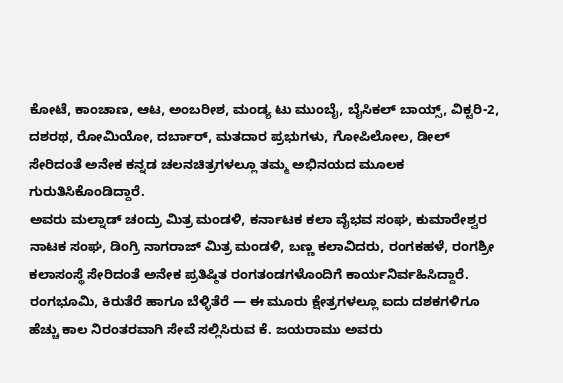ಕೋಟೆ, ಕಾಂಚಾಣ, ಆಟ, ಅಂಬರೀಶ, ಮಂಡ್ಯ ಟು ಮುಂಬೈ, ಬೈಸಿಕಲ್ ಬಾಯ್ಸ್, ವಿಕ್ಟರಿ-2, ದಶರಥ, ರೋಮಿಯೋ, ದರ್ಬಾರ್, ಮತದಾರ ಪ್ರಭುಗಳು, ಗೋಪಿಲೋಲ, ಡೀಲ್ ಸೇರಿದಂತೆ ಅನೇಕ ಕನ್ನಡ ಚಲನಚಿತ್ರಗಳಲ್ಲೂ ತಮ್ಮ ಅಭಿನಯದ ಮೂಲಕ ಗುರುತಿಸಿಕೊಂಡಿದ್ದಾರೆ.
ಅವರು ಮಲ್ನಾಡ್ ಚಂದ್ರು ಮಿತ್ರ ಮಂಡಳಿ, ಕರ್ನಾಟಕ ಕಲಾ ವೈಭವ ಸಂಘ, ಕುಮಾರೇಶ್ವರ ನಾಟಕ ಸಂಘ, ಡಿಂಗ್ರಿ ನಾಗರಾಜ್ ಮಿತ್ರ ಮಂಡಳಿ, ಬಣ್ಣ ಕಲಾವಿದರು, ರಂಗಕಹಳೆ, ರಂಗಶ್ರೀ ಕಲಾಸಂಸ್ಥೆ ಸೇರಿದಂತೆ ಅನೇಕ ಪ್ರತಿಷ್ಠಿತ ರಂಗತಂಡಗಳೊಂದಿಗೆ ಕಾರ್ಯನಿರ್ವಹಿಸಿದ್ದಾರೆ.
ರಂಗಭೂಮಿ, ಕಿರುತೆರೆ ಹಾಗೂ ಬೆಳ್ಳಿತೆರೆ — ಈ ಮೂರು ಕ್ಷೇತ್ರಗಳಲ್ಲೂ ಐದು ದಶಕಗಳಿಗೂ ಹೆಚ್ಚು ಕಾಲ ನಿರಂತರವಾಗಿ ಸೇವೆ ಸಲ್ಲಿಸಿರುವ ಕೆ. ಜಯರಾಮು ಅವರು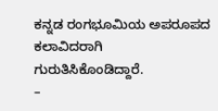ಕನ್ನಡ ರಂಗಭೂಮಿಯ ಅಪರೂಪದ ಕಲಾವಿದರಾಗಿ ಗುರುತಿಸಿಕೊಂಡಿದ್ದಾರೆ.
–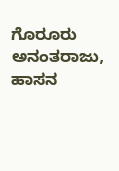ಗೊರೂರು ಅನಂತರಾಜು, ಹಾಸನ